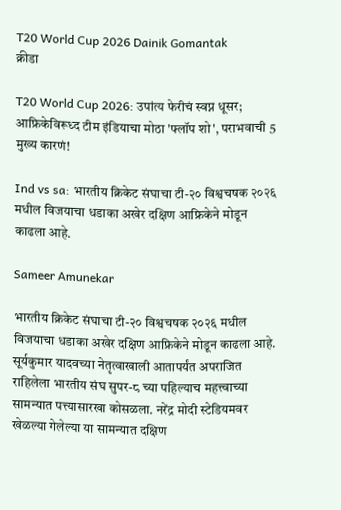T20 World Cup 2026 Dainik Gomantak
क्रीडा

T20 World Cup 2026: उपांत्य फेरीचं स्वप्न धूसर; आफ्रिकेविरूध्द टीम इंडियाचा मोठा 'फ्लॉप शो', पराभवाची 5 मुख्य कारणं!

Ind vs sa: भारतीय क्रिकेट संघाचा टी-२० विश्वचषक २०२६ मधील विजयाचा धडाका अखेर दक्षिण आफ्रिकेने मोडून काढला आहे.

Sameer Amunekar

भारतीय क्रिकेट संघाचा टी-२० विश्वचषक २०२६ मधील विजयाचा धडाका अखेर दक्षिण आफ्रिकेने मोडून काढला आहे. सूर्यकुमार यादवच्या नेतृत्वाखाली आतापर्यंत अपराजित राहिलेला भारतीय संघ सुपर-८ च्या पहिल्याच महत्त्वाच्या सामन्यात पत्त्यासारखा कोसळला. नरेंद्र मोदी स्टेडियमवर खेळल्या गेलेल्या या सामन्यात दक्षिण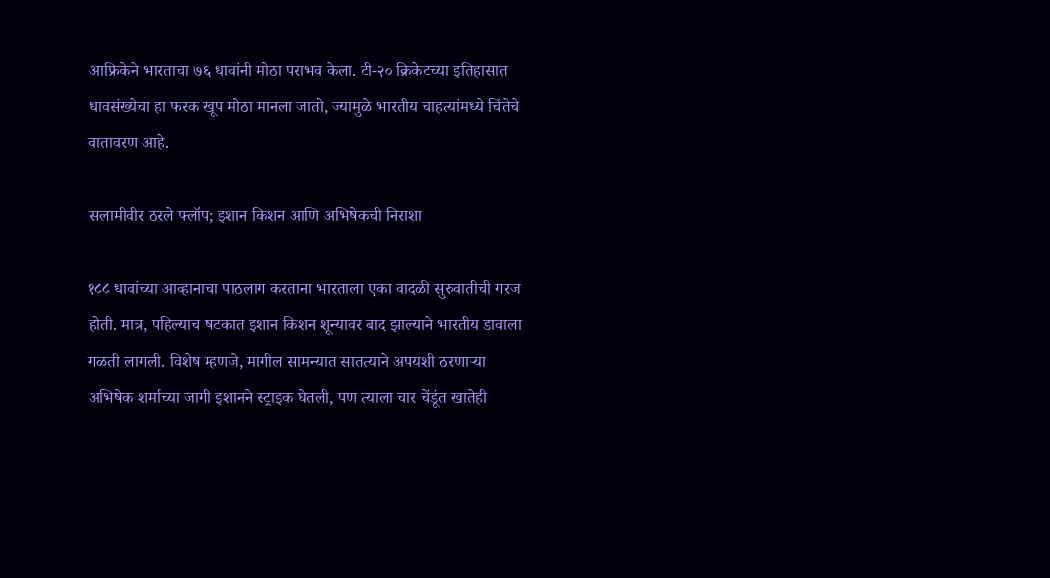आफ्रिकेने भारताचा ७६ धावांनी मोठा पराभव केला. टी-२० क्रिकेटच्या इतिहासात धावसंख्येचा हा फरक खूप मोठा मानला जातो, ज्यामुळे भारतीय चाहत्यांमध्ये चिंतेचे वातावरण आहे.

सलामीवीर ठरले फ्लॉप; इशान किशन आणि अभिषेकची निराशा

१८८ धावांच्या आव्हानाचा पाठलाग करताना भारताला एका वादळी सुरुवातीची गरज होती. मात्र, पहिल्याच षटकात इशान किशन शून्यावर बाद झाल्याने भारतीय डावाला गळती लागली. विशेष म्हणजे, मागील सामन्यात सातत्याने अपयशी ठरणाऱ्या अभिषेक शर्माच्या जागी इशानने स्ट्राइक घेतली, पण त्याला चार चेंडूंत खातेही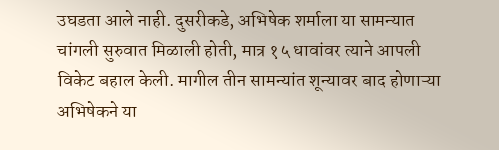उघडता आले नाही. दुसरीकडे, अभिषेक शर्माला या सामन्यात चांगली सुरुवात मिळाली होती, मात्र १५ धावांवर त्याने आपली विकेट बहाल केली. मागील तीन सामन्यांत शून्यावर बाद होणाऱ्या अभिषेकने या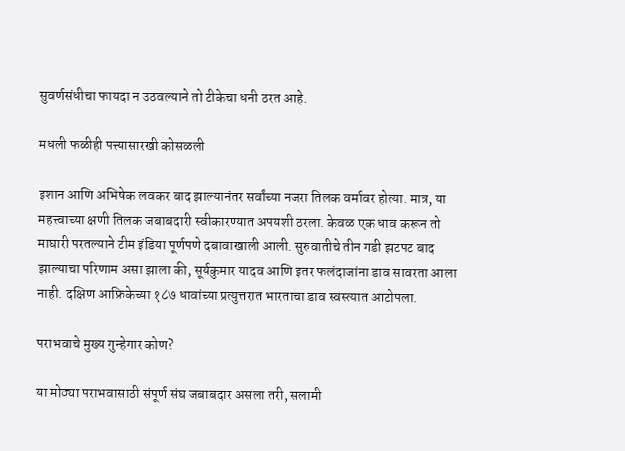सुवर्णसंधीचा फायदा न उठवल्याने तो टीकेचा धनी ठरत आहे.

मधली फळीही पत्त्यासारखी कोसळली

इशान आणि अभिषेक लवकर बाद झाल्यानंतर सर्वांच्या नजरा तिलक वर्मावर होत्या. मात्र, या महत्त्वाच्या क्षणी तिलक जबाबदारी स्वीकारण्यात अपयशी ठरला. केवळ एक धाव करून तो माघारी परतल्याने टीम इंडिया पूर्णपणे दबावाखाली आली. सुरुवातीचे तीन गडी झटपट बाद झाल्याचा परिणाम असा झाला की, सूर्यकुमार यादव आणि इतर फलंदाजांना डाव सावरता आला नाही. दक्षिण आफ्रिकेच्या १८७ धावांच्या प्रत्युत्तरात भारताचा डाव स्वस्त्यात आटोपला.

पराभवाचे मुख्य गुन्हेगार कोण?

या मोठ्या पराभवासाठी संपूर्ण संघ जबाबदार असला तरी, सलामी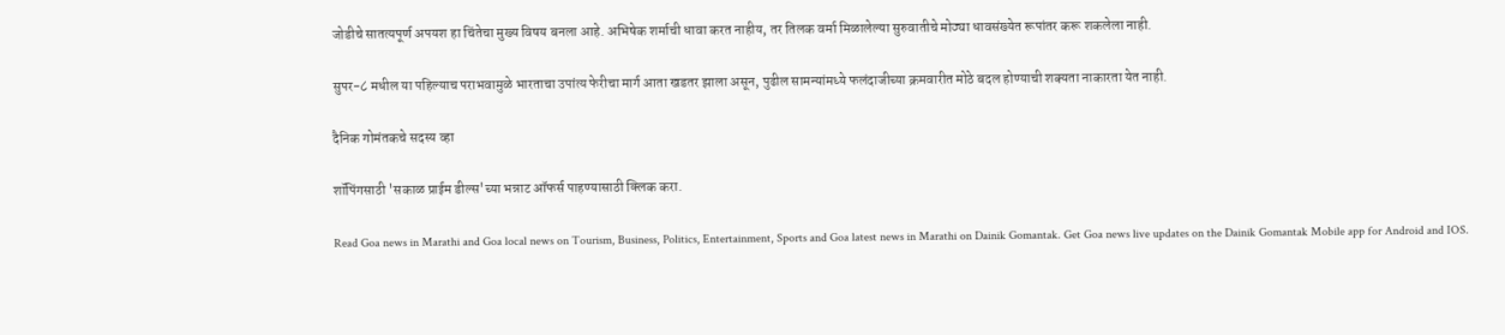जोडीचे सातत्यपूर्ण अपयश हा चिंतेचा मुख्य विषय बनला आहे. अभिषेक शर्माची धावा करत नाहीय, तर तिलक वर्मा मिळालेल्या सुरुवातीचे मोठ्या धावसंख्येत रूपांतर करू शकलेला नाही.

सुपर-८ मधील या पहिल्याच पराभवामुळे भारताचा उपांत्य फेरीचा मार्ग आता खडतर झाला असून, पुढील सामन्यांमध्ये फलंदाजीच्या क्रमवारीत मोठे बदल होण्याची शक्यता नाकारता येत नाही.

दैनिक गोमंतकचे सदस्य व्हा

शॉपिंगसाठी 'सकाळ प्राईम डील्स'च्या भन्नाट ऑफर्स पाहण्यासाठी क्लिक करा.

Read Goa news in Marathi and Goa local news on Tourism, Business, Politics, Entertainment, Sports and Goa latest news in Marathi on Dainik Gomantak. Get Goa news live updates on the Dainik Gomantak Mobile app for Android and IOS.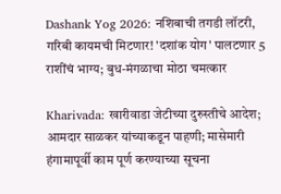Dashank Yog 2026: नशिबाची तगडी लॉटरी, गरिबी कायमची मिटणार! 'दशांक योग' पालटणार 5 राशींचं भाग्य; बुध-मंगळाचा मोठा चमत्कार

Kharivada: खारीवाडा जेटीच्या दुरुस्तीचे आदेश; आमदार साळकर यांच्याकडून पाहणी; मासेमारी हंगामापूर्वी काम पूर्ण करण्याच्या सूचना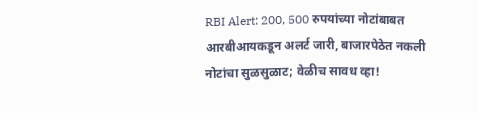RBI Alert: 200, 500 रुपयांच्या नोटांबाबत आरबीआयकडून अलर्ट जारी, बाजारपेठेत नकली नोटांचा सुळसुळाट; वेळीच सावध व्हा!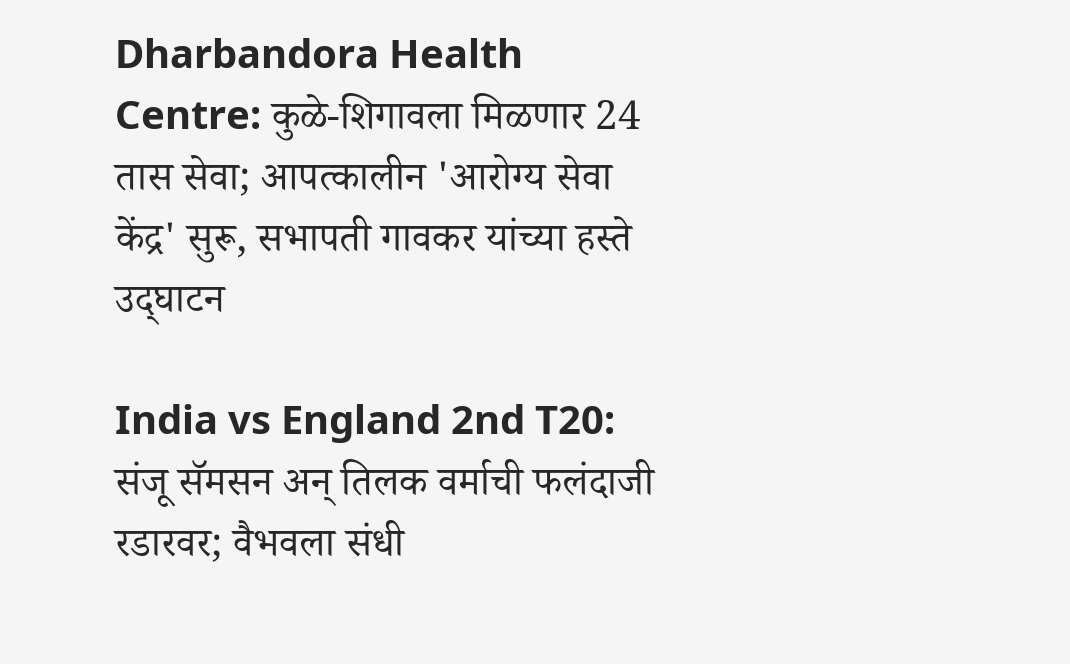Dharbandora Health Centre: कुळे-शिगावला मिळणार 24 तास सेवा; आपत्कालीन 'आरोग्य सेवा केंद्र' सुरू, सभापती गावकर यांच्या हस्ते उद्‌घाटन

India vs England 2nd T20: संजू सॅमसन अन्‌ तिलक वर्माची फलंदाजी रडारवर; वैभवला संधी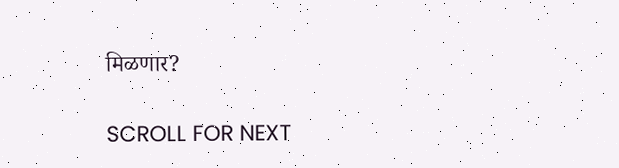मिळणार?

SCROLL FOR NEXT